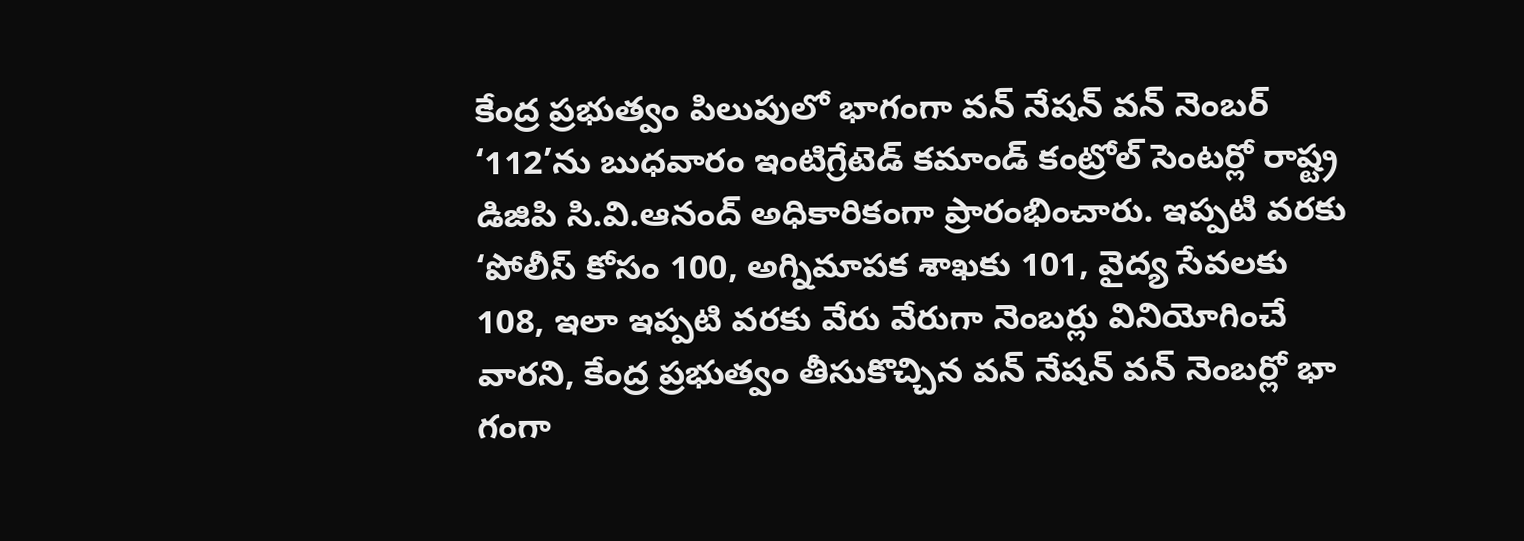కేంద్ర ప్రభుత్వం పిలుపులో భాగంగా వన్ నేషన్ వన్ నెంబర్ ‘112’ను బుధవారం ఇంటిగ్రేటెడ్ కమాండ్ కంట్రోల్ సెంటర్లో రాష్ట్ర డిజిపి సి.వి.ఆనంద్ అధికారికంగా ప్రారంభించారు. ఇప్పటి వరకు ‘పోలీస్ కోసం 100, అగ్నిమాపక శాఖకు 101, వైద్య సేవలకు 108, ఇలా ఇప్పటి వరకు వేరు వేరుగా నెంబర్లు వినియోగించే వారని, కేంద్ర ప్రభుత్వం తీసుకొచ్చిన వన్ నేషన్ వన్ నెంబర్లో భా గంగా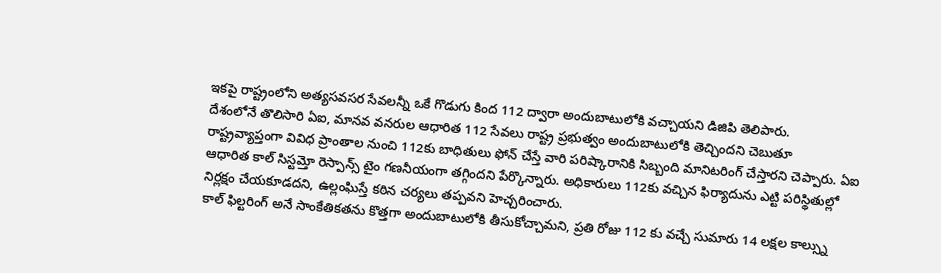ఇకపై రాష్ట్రంలోని అత్యసవసర సేవలన్నీ ఒకే గొడుగు కింద 112 ద్వారా అందుబాటులోకి వచ్చాయని డిజిపి తెలిపారు.
దేశంలోనే తొలిసారి ఏఐ, మానవ వనరుల ఆధారిత 112 సేవలు రాష్ట్ర ప్రభుత్వం అందుబాటులోకి తెచ్చిందని చెబుతూ రాష్ట్రవ్యాప్తంగా వివిధ ప్రాంతాల నుంచి 112కు బాధితులు ఫోన్ చేస్తే వారి పరిష్కారానికి సిబ్బంది మానిటరింగ్ చేస్తారని చెప్పారు. ఏఐ ఆధారిత కాల్ సిస్టమ్తో రెస్పాన్స్ టైం గణనీయంగా తగ్గిందని పేర్కొన్నారు. అధికారులు 112కు వచ్చిన ఫిర్యాదును ఎట్టి పరిస్థితుల్లో నిర్లక్షం చేయకూడదని, ఉల్లంఘిస్తే కఠిన చర్యలు తప్పవని హెచ్చరించారు.
కాల్ ఫిల్టరింగ్ అనే సాంకేతికతను కొత్తగా అందుబాటులోకి తీసుకోచ్చామని, ప్రతి రోజు 112 కు వచ్చే సుమారు 14 లక్షల కాల్స్ను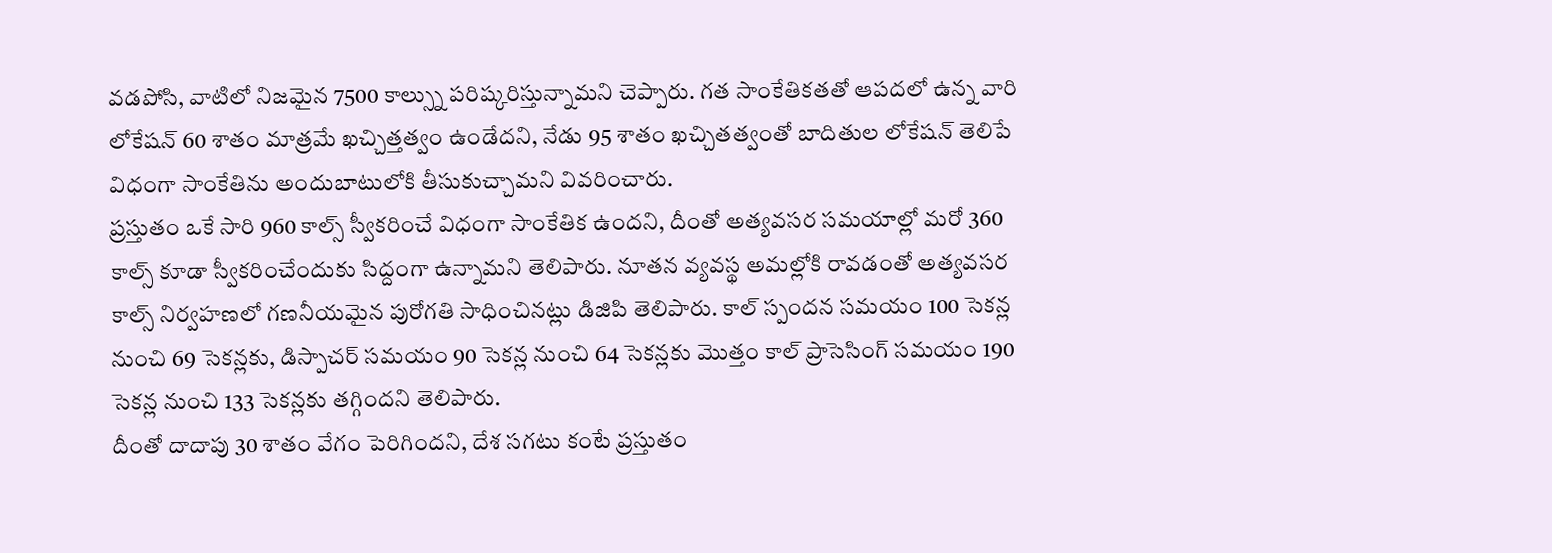వడపోసి, వాటిలో నిజమైన 7500 కాల్స్ను పరిష్కరిస్తున్నామని చెప్పారు. గత సాంకేతికతతో ఆపదలో ఉన్న వారి లోకేషన్ 60 శాతం మాత్రమే ఖచ్చిత్తత్వం ఉండేదని, నేడు 95 శాతం ఖచ్చితత్వంతో బాదితుల లోకేషన్ తెలిపే విధంగా సాంకేతిను అందుబాటులోకి తీసుకుచ్చామని వివరించారు.
ప్రస్తుతం ఒకే సారి 960 కాల్స్ స్వీకరించే విధంగా సాంకేతిక ఉందని, దీంతో అత్యవసర సమయాల్లో మరో 360 కాల్స్ కూడా స్వీకరించేందుకు సిద్దంగా ఉన్నామని తెలిపారు. నూతన వ్యవస్థ అమల్లోకి రావడంతో అత్యవసర కాల్స్ నిర్వహణలో గణనీయమైన పురోగతి సాధించినట్లు డిజిపి తెలిపారు. కాల్ స్పందన సమయం 100 సెకన్ల నుంచి 69 సెకన్లకు, డిస్పాచర్ సమయం 90 సెకన్ల నుంచి 64 సెకన్లకు మొత్తం కాల్ ప్రాసెసింగ్ సమయం 190 సెకన్ల నుంచి 133 సెకన్లకు తగ్గిందని తెలిపారు.
దీంతో దాదాపు 30 శాతం వేగం పెరిగిందని, దేశ సగటు కంటే ప్రస్తుతం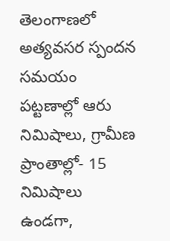తెలంగాణలో అత్యవసర స్పందన సమయం పట్టణాల్లో ఆరు నిమిషాలు, గ్రామీణ ప్రాంతాల్లో- 15 నిమిషాలు ఉండగా,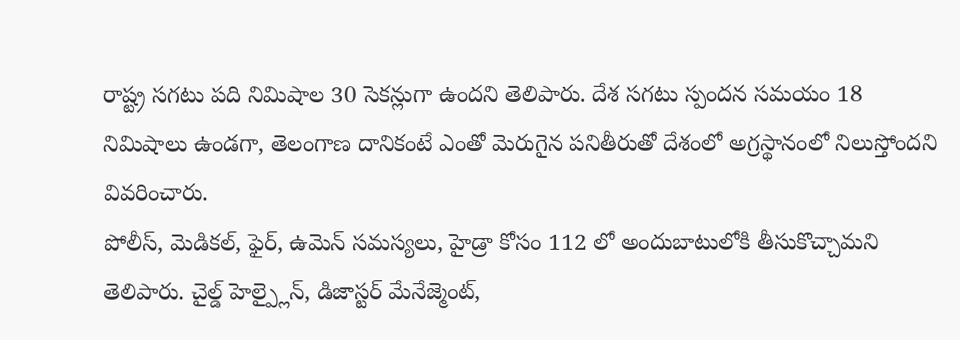రాష్ట్ర సగటు పది నిమిషాల 30 సెకన్లుగా ఉందని తెలిపారు. దేశ సగటు స్పందన సమయం 18 నిమిషాలు ఉండగా, తెలంగాణ దానికంటే ఎంతో మెరుగైన పనితీరుతో దేశంలో అగ్రస్థానంలో నిలుస్తోందని వివరించారు.
పోలీస్, మెడికల్, ఫైర్, ఉమెన్ సమస్యలు, హైడ్రా కోసం 112 లో అందుబాటులోకి తీసుకొచ్చామని తెలిపారు. చైల్డ్ హెల్ప్లైన్, డిజాస్టర్ మేనేజ్మెంట్,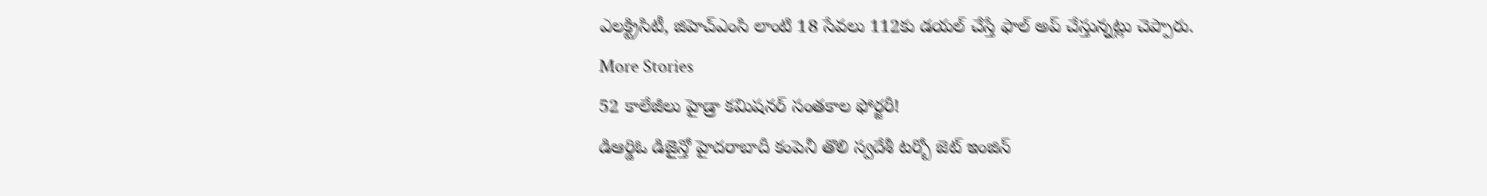ఎలక్ట్రిసిటీ, జిహెచ్ఎంసి లాంటి 18 సేవలు 112కు డయల్ చేస్తే ఫాల్ అప్ చేస్తున్నట్లు చెప్పారు.
More Stories
52 కాలేజీలు హైడ్రా కమిషనర్ సంతకాల ఫోర్జరీ!
డిఆర్డిఓ డిజైన్తో హైదరాబాదీ కంపెనీ తొలి స్వదేశీ టర్బో జెట్ ఇంజిన్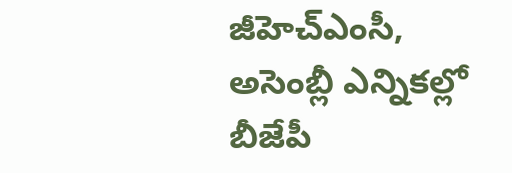జీహెచ్ఎంసీ, అసెంబ్లీ ఎన్నికల్లో బీజేపీ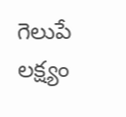గెలుపే లక్ష్యం